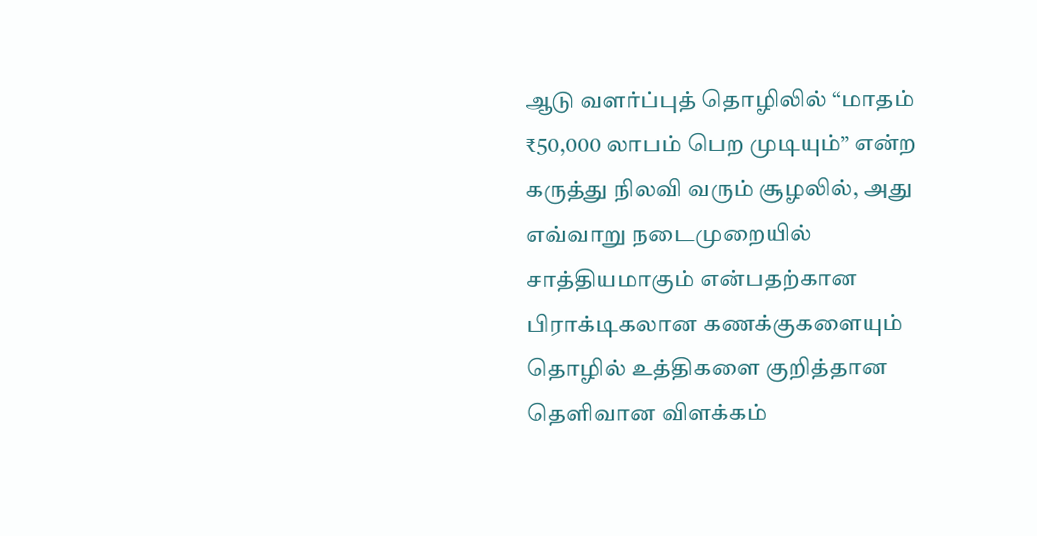ஆடு வளர்ப்புத் தொழிலில் “மாதம் ₹50,000 லாபம் பெற முடியும்” என்ற கருத்து நிலவி வரும் சூழலில், அது எவ்வாறு நடைமுறையில் சாத்தியமாகும் என்பதற்கான பிராக்டிகலான கணக்குகளையும் தொழில் உத்திகளை குறித்தான தெளிவான விளக்கம்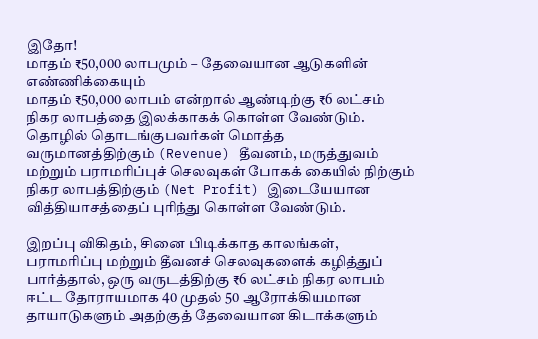இதோ!
மாதம் ₹50,000 லாபமும் – தேவையான ஆடுகளின் எண்ணிக்கையும்
மாதம் ₹50,000 லாபம் என்றால் ஆண்டிற்கு ₹6 லட்சம் நிகர லாபத்தை இலக்காகக் கொள்ள வேண்டும். தொழில் தொடங்குபவர்கள் மொத்த வருமானத்திற்கும் (Revenue) தீவனம், மருத்துவம் மற்றும் பராமரிப்புச் செலவுகள் போகக் கையில் நிற்கும் நிகர லாபத்திற்கும் (Net Profit) இடையேயான வித்தியாசத்தைப் புரிந்து கொள்ள வேண்டும்.

இறப்பு விகிதம், சினை பிடிக்காத காலங்கள், பராமரிப்பு மற்றும் தீவனச் செலவுகளைக் கழித்துப் பார்த்தால், ஒரு வருடத்திற்கு ₹6 லட்சம் நிகர லாபம் ஈட்ட தோராயமாக 40 முதல் 50 ஆரோக்கியமான தாயாடுகளும் அதற்குத் தேவையான கிடாக்களும்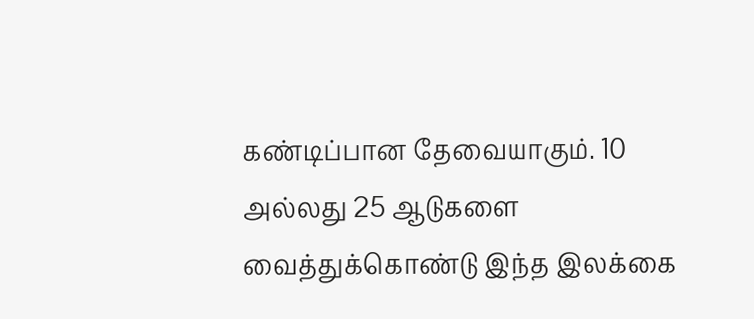கண்டிப்பான தேவையாகும். 10 அல்லது 25 ஆடுகளை வைத்துக்கொண்டு இந்த இலக்கை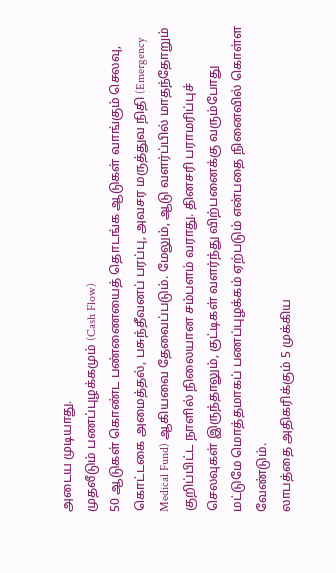அடைய முடியாது.
முதலீடும் பணப்புழக்கமும் (Cash Flow)
50 ஆடுகள் கொண்ட பண்ணையைத் தொடங்க ஆடுகள் வாங்கும் செலவு, கொட்டகை அமைத்தல், பசுந்தீவனப் பரப்பு, அவசர மருத்துவ நிதி (Emergency Medical Fund) ஆகியவை தேவைப்படும். மேலும், ஆடு வளர்ப்பில் மாதந்தோறும் குறிப்பிட்ட நாளில் நிலையான சம்பளம் வராது. தினசரி பராமரிப்புச் செலவுகள் இருந்தாலும், குட்டிகள் வளர்ந்து விற்பனைக்கு வரும்போது மட்டுமே மொத்தமாகப் பணப்புழக்கம் ஏற்படும் என்பதை நினைவில் கொள்ள வேண்டும்.
லாபத்தை அதிகரிக்கும் 5 முக்கிய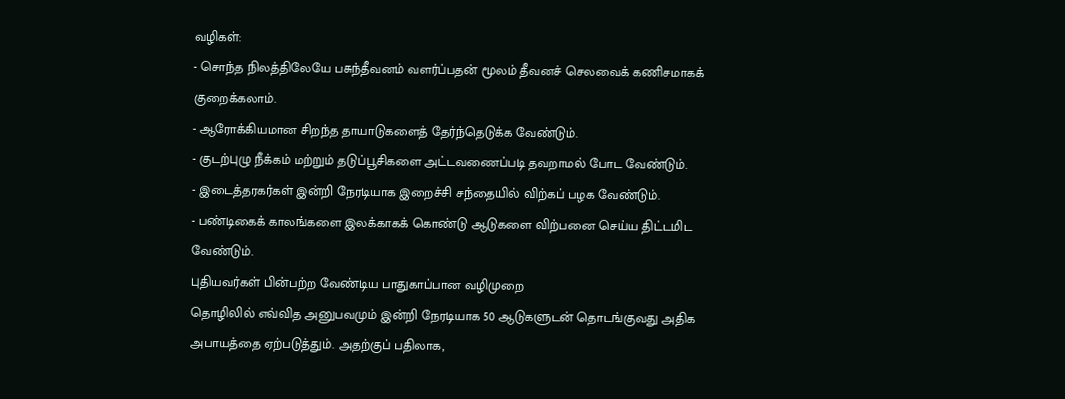வழிகள்:
- சொந்த நிலத்திலேயே பசுந்தீவனம் வளர்ப்பதன் மூலம் தீவனச் செலவைக் கணிசமாகக் குறைக்கலாம்.
- ஆரோக்கியமான சிறந்த தாயாடுகளைத் தேர்ந்தெடுக்க வேண்டும்.
- குடற்புழு நீக்கம் மற்றும் தடுப்பூசிகளை அட்டவணைப்படி தவறாமல் போட வேண்டும்.
- இடைத்தரகர்கள் இன்றி நேரடியாக இறைச்சி சந்தையில் விற்கப் பழக வேண்டும்.
- பண்டிகைக் காலங்களை இலக்காகக் கொண்டு ஆடுகளை விற்பனை செய்ய திட்டமிட வேண்டும்.
புதியவர்கள் பின்பற்ற வேண்டிய பாதுகாப்பான வழிமுறை
தொழிலில் எவ்வித அனுபவமும் இன்றி நேரடியாக 50 ஆடுகளுடன் தொடங்குவது அதிக அபாயத்தை ஏற்படுத்தும். அதற்குப் பதிலாக,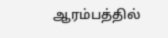ஆரம்பத்தில்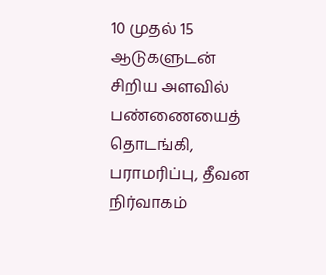10 முதல் 15 ஆடுகளுடன் சிறிய அளவில் பண்ணையைத் தொடங்கி, பராமரிப்பு, தீவன நிர்வாகம்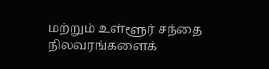மற்றும் உள்ளூர் சந்தை நிலவரங்களைக்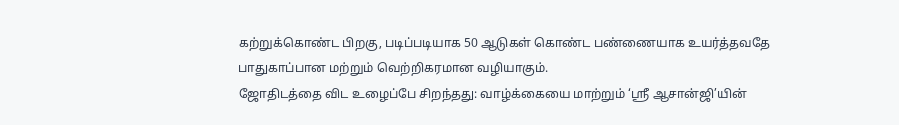கற்றுக்கொண்ட பிறகு, படிப்படியாக 50 ஆடுகள் கொண்ட பண்ணையாக உயர்த்தவதே பாதுகாப்பான மற்றும் வெற்றிகரமான வழியாகும்.
ஜோதிடத்தை விட உழைப்பே சிறந்தது: வாழ்க்கையை மாற்றும் ‘ஸ்ரீ ஆசான்ஜி’யின்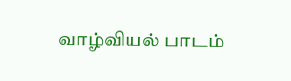வாழ்வியல் பாடம்